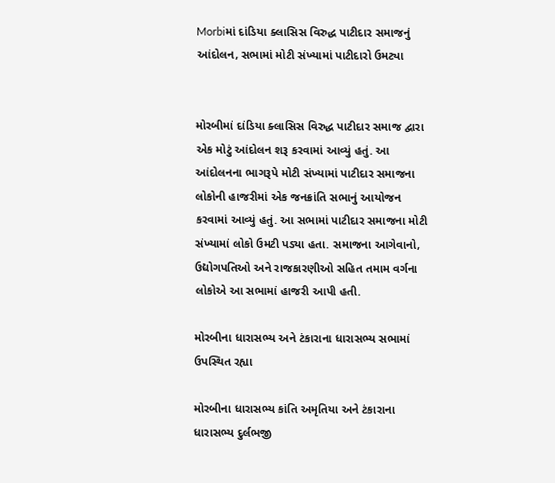Morbiમાં દાંડિયા ક્લાસિસ વિરુદ્ધ પાટીદાર સમાજનું આંદોલન, સભામાં મોટી સંખ્યામાં પાટીદારો ઉમટ્યા


મોરબીમાં દાંડિયા ક્લાસિસ વિરુદ્ધ પાટીદાર સમાજ દ્વારા એક મોટું આંદોલન શરૂ કરવામાં આવ્યું હતું. આ આંદોલનના ભાગરૂપે મોટી સંખ્યામાં પાટીદાર સમાજના લોકોની હાજરીમાં એક જનક્રાંતિ સભાનું આયોજન કરવામાં આવ્યું હતું. આ સભામાં પાટીદાર સમાજના મોટી સંખ્યામાં લોકો ઉમટી પડ્યા હતા. સમાજના આગેવાનો, ઉદ્યોગપતિઓ અને રાજકારણીઓ સહિત તમામ વર્ગના લોકોએ આ સભામાં હાજરી આપી હતી.

મોરબીના ધારાસભ્ય અને ટંકારાના ધારાસભ્ય સભામાં ઉપસ્થિત રહ્યા

મોરબીના ધારાસભ્ય કાંતિ અમૃતિયા અને ટંકારાના ધારાસભ્ય દુર્લભજી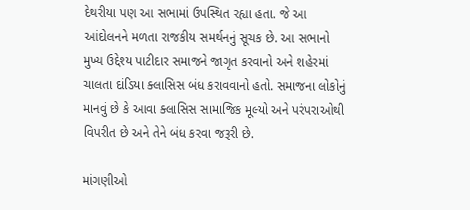દેથરીયા પણ આ સભામાં ઉપસ્થિત રહ્યા હતા. જે આ આંદોલનને મળતા રાજકીય સમર્થનનું સૂચક છે. આ સભાનો મુખ્ય ઉદ્દેશ્ય પાટીદાર સમાજને જાગૃત કરવાનો અને શહેરમાં ચાલતા દાંડિયા ક્લાસિસ બંધ કરાવવાનો હતો. સમાજના લોકોનું માનવું છે કે આવા ક્લાસિસ સામાજિક મૂલ્યો અને પરંપરાઓથી વિપરીત છે અને તેને બંધ કરવા જરૂરી છે.

માંગણીઓ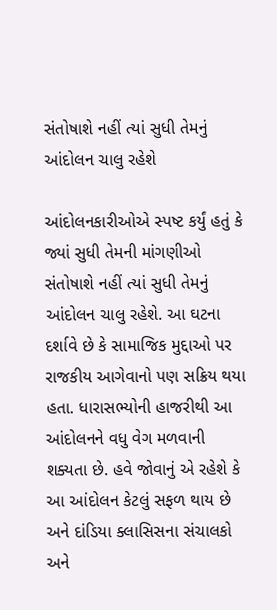સંતોષાશે નહીં ત્યાં સુધી તેમનું આંદોલન ચાલુ રહેશે

આંદોલનકારીઓએ સ્પષ્ટ કર્યું હતું કે જ્યાં સુધી તેમની માંગણીઓ સંતોષાશે નહીં ત્યાં સુધી તેમનું આંદોલન ચાલુ રહેશે. આ ઘટના દર્શાવે છે કે સામાજિક મુદ્દાઓ પર રાજકીય આગેવાનો પણ સક્રિય થયા હતા. ધારાસભ્યોની હાજરીથી આ આંદોલનને વધુ વેગ મળવાની શક્યતા છે. હવે જોવાનું એ રહેશે કે આ આંદોલન કેટલું સફળ થાય છે અને દાંડિયા ક્લાસિસના સંચાલકો અને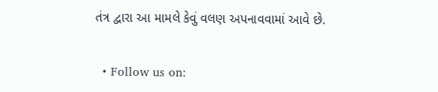તંત્ર દ્વારા આ મામલે કેવું વલણ અપનાવવામાં આવે છે.


  • Follow us on: